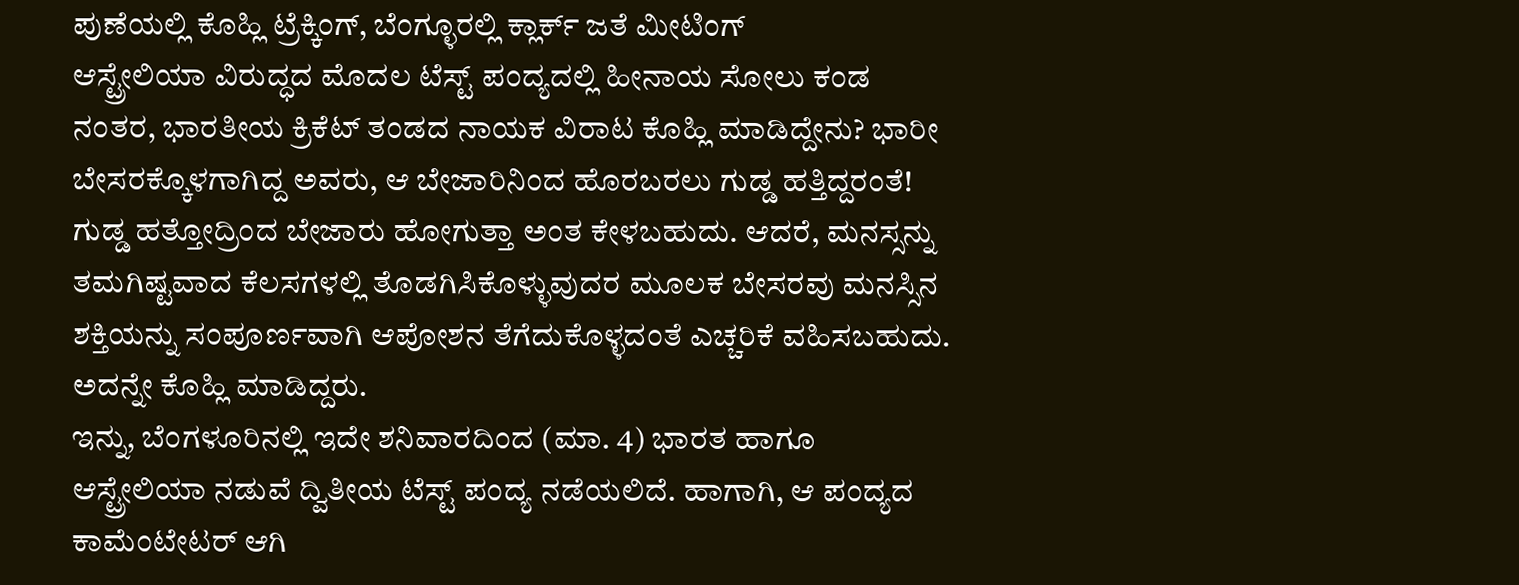ಪುಣೆಯಲ್ಲಿ ಕೊಹ್ಲಿ ಟ್ರೆಕ್ಕಿಂಗ್, ಬೆಂಗ್ಳೂರಲ್ಲಿ ಕ್ಲಾರ್ಕ್ ಜತೆ ಮೀಟಿಂಗ್
ಆಸ್ಟ್ರೇಲಿಯಾ ವಿರುದ್ಧದ ಮೊದಲ ಟೆಸ್ಟ್ ಪಂದ್ಯದಲ್ಲಿ ಹೀನಾಯ ಸೋಲು ಕಂಡ ನಂತರ, ಭಾರತೀಯ ಕ್ರಿಕೆಟ್ ತಂಡದ ನಾಯಕ ವಿರಾಟ ಕೊಹ್ಲಿ ಮಾಡಿದ್ದೇನು? ಭಾರೀ ಬೇಸರಕ್ಕೊಳಗಾಗಿದ್ದ ಅವರು, ಆ ಬೇಜಾರಿನಿಂದ ಹೊರಬರಲು ಗುಡ್ಡ ಹತ್ತಿದ್ದರಂತೆ!
ಗುಡ್ಡ ಹತ್ತೋದ್ರಿಂದ ಬೇಜಾರು ಹೋಗುತ್ತಾ ಅಂತ ಕೇಳಬಹುದು. ಆದರೆ, ಮನಸ್ಸನ್ನು ತಮಗಿಷ್ಟವಾದ ಕೆಲಸಗಳಲ್ಲಿ ತೊಡಗಿಸಿಕೊಳ್ಳುವುದರ ಮೂಲಕ ಬೇಸರವು ಮನಸ್ಸಿನ ಶಕ್ತಿಯನ್ನು ಸಂಪೂರ್ಣವಾಗಿ ಆಪೋಶನ ತೆಗೆದುಕೊಳ್ಳದಂತೆ ಎಚ್ಚರಿಕೆ ವಹಿಸಬಹುದು. ಅದನ್ನೇ ಕೊಹ್ಲಿ ಮಾಡಿದ್ದರು.
ಇನ್ನು, ಬೆಂಗಳೂರಿನಲ್ಲಿ ಇದೇ ಶನಿವಾರದಿಂದ (ಮಾ. 4) ಭಾರತ ಹಾಗೂ ಆಸ್ಟ್ರೇಲಿಯಾ ನಡುವೆ ದ್ವಿತೀಯ ಟೆಸ್ಟ್ ಪಂದ್ಯ ನಡೆಯಲಿದೆ. ಹಾಗಾಗಿ, ಆ ಪಂದ್ಯದ ಕಾಮೆಂಟೇಟರ್ ಆಗಿ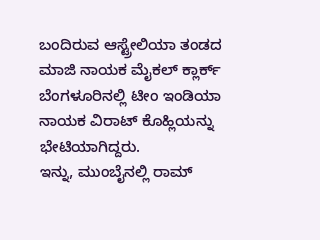ಬಂದಿರುವ ಆಸ್ಟ್ರೇಲಿಯಾ ತಂಡದ ಮಾಜಿ ನಾಯಕ ಮೈಕಲ್ ಕ್ಲಾರ್ಕ್ ಬೆಂಗಳೂರಿನಲ್ಲಿ ಟೀಂ ಇಂಡಿಯಾ ನಾಯಕ ವಿರಾಟ್ ಕೊಹ್ಲಿಯನ್ನು ಭೇಟಿಯಾಗಿದ್ದರು.
ಇನ್ನು, ಮುಂಬೈನಲ್ಲಿ ರಾಮ್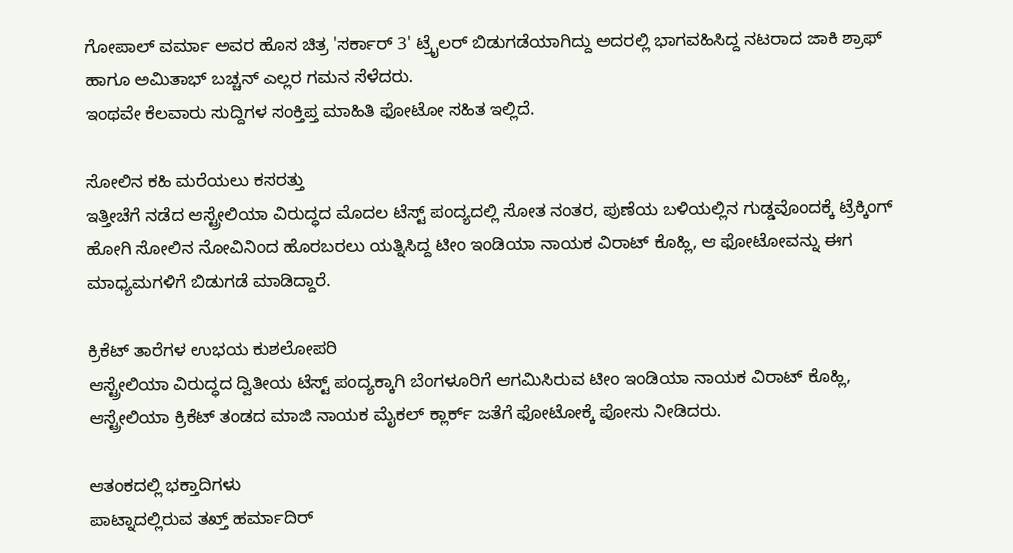ಗೋಪಾಲ್ ವರ್ಮಾ ಅವರ ಹೊಸ ಚಿತ್ರ 'ಸರ್ಕಾರ್ 3' ಟ್ರೈಲರ್ ಬಿಡುಗಡೆಯಾಗಿದ್ದು ಅದರಲ್ಲಿ ಭಾಗವಹಿಸಿದ್ದ ನಟರಾದ ಜಾಕಿ ಶ್ರಾಫ್ ಹಾಗೂ ಅಮಿತಾಭ್ ಬಚ್ಚನ್ ಎಲ್ಲರ ಗಮನ ಸೆಳೆದರು.
ಇಂಥವೇ ಕೆಲವಾರು ಸುದ್ದಿಗಳ ಸಂಕ್ತಿಪ್ತ ಮಾಹಿತಿ ಫೋಟೋ ಸಹಿತ ಇಲ್ಲಿದೆ.

ಸೋಲಿನ ಕಹಿ ಮರೆಯಲು ಕಸರತ್ತು
ಇತ್ತೀಚೆಗೆ ನಡೆದ ಆಸ್ಟ್ರೇಲಿಯಾ ವಿರುದ್ಧದ ಮೊದಲ ಟೆಸ್ಟ್ ಪಂದ್ಯದಲ್ಲಿ ಸೋತ ನಂತರ, ಪುಣೆಯ ಬಳಿಯಲ್ಲಿನ ಗುಡ್ಡವೊಂದಕ್ಕೆ ಟ್ರೆಕ್ಕಿಂಗ್ ಹೋಗಿ ಸೋಲಿನ ನೋವಿನಿಂದ ಹೊರಬರಲು ಯತ್ನಿಸಿದ್ದ ಟೀಂ ಇಂಡಿಯಾ ನಾಯಕ ವಿರಾಟ್ ಕೊಹ್ಲಿ, ಆ ಫೋಟೋವನ್ನು ಈಗ ಮಾಧ್ಯಮಗಳಿಗೆ ಬಿಡುಗಡೆ ಮಾಡಿದ್ದಾರೆ.

ಕ್ರಿಕೆಟ್ ತಾರೆಗಳ ಉಭಯ ಕುಶಲೋಪರಿ
ಆಸ್ಟ್ರೇಲಿಯಾ ವಿರುದ್ಧದ ದ್ವಿತೀಯ ಟೆಸ್ಟ್ ಪಂದ್ಯಕ್ಕಾಗಿ ಬೆಂಗಳೂರಿಗೆ ಆಗಮಿಸಿರುವ ಟೀಂ ಇಂಡಿಯಾ ನಾಯಕ ವಿರಾಟ್ ಕೊಹ್ಲಿ, ಆಸ್ಟ್ರೇಲಿಯಾ ಕ್ರಿಕೆಟ್ ತಂಡದ ಮಾಜಿ ನಾಯಕ ಮೈಕಲ್ ಕ್ಲಾರ್ಕ್ ಜತೆಗೆ ಫೋಟೋಕ್ಕೆ ಪೋಸು ನೀಡಿದರು.

ಆತಂಕದಲ್ಲಿ ಭಕ್ತಾದಿಗಳು
ಪಾಟ್ನಾದಲ್ಲಿರುವ ತಖ್ತ್ ಹರ್ಮಾದಿರ್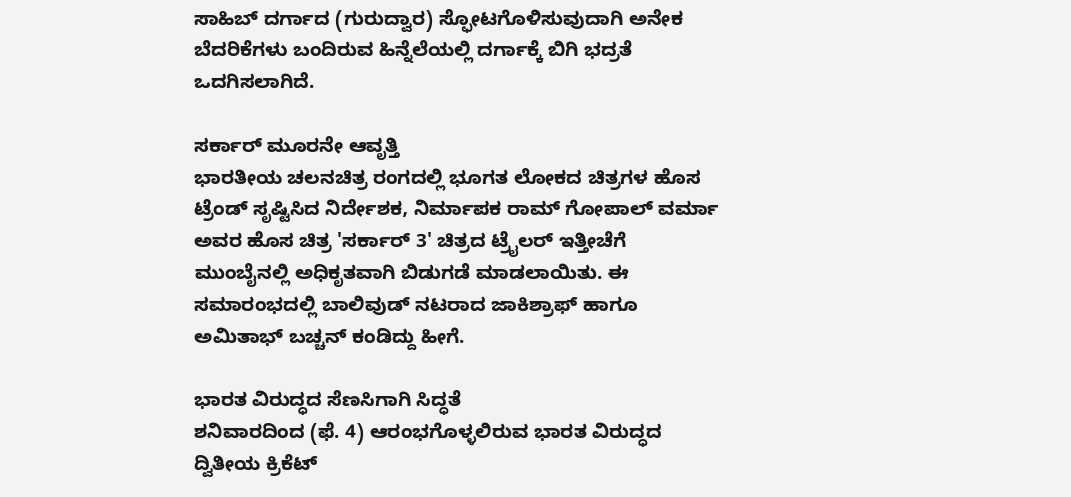ಸಾಹಿಬ್ ದರ್ಗಾದ (ಗುರುದ್ವಾರ) ಸ್ಫೋಟಗೊಳಿಸುವುದಾಗಿ ಅನೇಕ ಬೆದರಿಕೆಗಳು ಬಂದಿರುವ ಹಿನ್ನೆಲೆಯಲ್ಲಿ ದರ್ಗಾಕ್ಕೆ ಬಿಗಿ ಭದ್ರತೆ ಒದಗಿಸಲಾಗಿದೆ.

ಸರ್ಕಾರ್ ಮೂರನೇ ಆವೃತ್ತಿ
ಭಾರತೀಯ ಚಲನಚಿತ್ರ ರಂಗದಲ್ಲಿ ಭೂಗತ ಲೋಕದ ಚಿತ್ರಗಳ ಹೊಸ ಟ್ರೆಂಡ್ ಸೃಷ್ಟಿಸಿದ ನಿರ್ದೇಶಕ, ನಿರ್ಮಾಪಕ ರಾಮ್ ಗೋಪಾಲ್ ವರ್ಮಾ ಅವರ ಹೊಸ ಚಿತ್ರ 'ಸರ್ಕಾರ್ 3' ಚಿತ್ರದ ಟ್ರೈಲರ್ ಇತ್ತೀಚೆಗೆ ಮುಂಬೈನಲ್ಲಿ ಅಧಿಕೃತವಾಗಿ ಬಿಡುಗಡೆ ಮಾಡಲಾಯಿತು. ಈ ಸಮಾರಂಭದಲ್ಲಿ ಬಾಲಿವುಡ್ ನಟರಾದ ಜಾಕಿಶ್ರಾಫ್ ಹಾಗೂ ಅಮಿತಾಭ್ ಬಚ್ಚನ್ ಕಂಡಿದ್ದು ಹೀಗೆ.

ಭಾರತ ವಿರುದ್ಧದ ಸೆಣಸಿಗಾಗಿ ಸಿದ್ಧತೆ
ಶನಿವಾರದಿಂದ (ಫೆ. 4) ಆರಂಭಗೊಳ್ಳಲಿರುವ ಭಾರತ ವಿರುದ್ಧದ ದ್ವಿತೀಯ ಕ್ರಿಕೆಟ್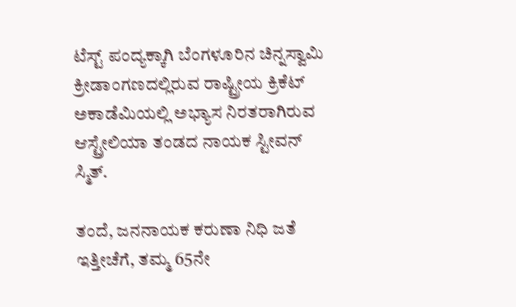ಟೆಸ್ಟ್ ಪಂದ್ಯಕ್ಕಾಗಿ ಬೆಂಗಳೂರಿನ ಚಿನ್ನಸ್ವಾಮಿ ಕ್ರೀಡಾಂಗಣದಲ್ಲಿರುವ ರಾಷ್ಟ್ರೀಯ ಕ್ರಿಕೆಟ್ ಅಕಾಡೆಮಿಯಲ್ಲಿ ಅಭ್ಯಾಸ ನಿರತರಾಗಿರುವ ಆಸ್ಟ್ರೇಲಿಯಾ ತಂಡದ ನಾಯಕ ಸ್ಟೀವನ್ ಸ್ಮಿತ್.

ತಂದೆ, ಜನನಾಯಕ ಕರುಣಾ ನಿಧಿ ಜತೆ
ಇತ್ತೀಚೆಗೆ, ತಮ್ಮ 65ನೇ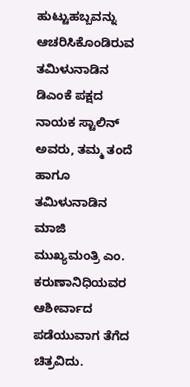ಹುಟ್ಟುಹಬ್ಬವನ್ನು ಆಚರಿಸಿಕೊಂಡಿರುವ ತಮಿಳುನಾಡಿನ ಡಿಎಂಕೆ ಪಕ್ಷದ ನಾಯಕ ಸ್ಟಾಲಿನ್ ಅವರು, ತಮ್ಮ ತಂದೆ ಹಾಗೂ ತಮಿಳುನಾಡಿನ ಮಾಜಿ ಮುಖ್ಯಮಂತ್ರಿ ಎಂ. ಕರುಣಾನಿಧಿಯವರ ಆಶೀರ್ವಾದ ಪಡೆಯುವಾಗ ತೆಗೆದ ಚಿತ್ರವಿದು.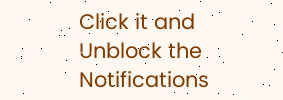Click it and Unblock the Notifications